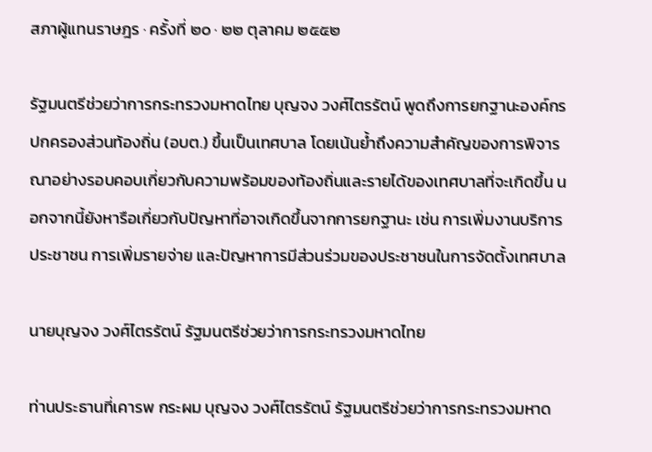สภาผู้แทนราษฎร · ครั้งที่ ๒๐ · ๒๒ ตุลาคม ๒๕๕๒

รัฐมนตรีช่วยว่าการกระทรวงมหาดไทย บุญจง วงศ์ไตรรัตน์ พูดถึงการยกฐานะองค์กรปกครองส่วนท้องถิ่น (อบต.) ขึ้นเป็นเทศบาล โดยเน้นย้ำถึงความสำคัญของการพิจารณาอย่างรอบคอบเกี่ยวกับความพร้อมของท้องถิ่นและรายได้ของเทศบาลที่จะเกิดขึ้น นอกจากนี้ยังหารือเกี่ยวกับปัญหาที่อาจเกิดขึ้นจากการยกฐานะ เช่น การเพิ่มงานบริการประชาชน การเพิ่มรายจ่าย และปัญหาการมีส่วนร่วมของประชาชนในการจัดตั้งเทศบาล

นายบุญจง วงศ์ไตรรัตน์ รัฐมนตรีช่วยว่าการกระทรวงมหาดไทย

ท่านประธานที่เคารพ กระผม บุญจง วงศ์ไตรรัตน์ รัฐมนตรีช่วยว่าการกระทรวงมหาด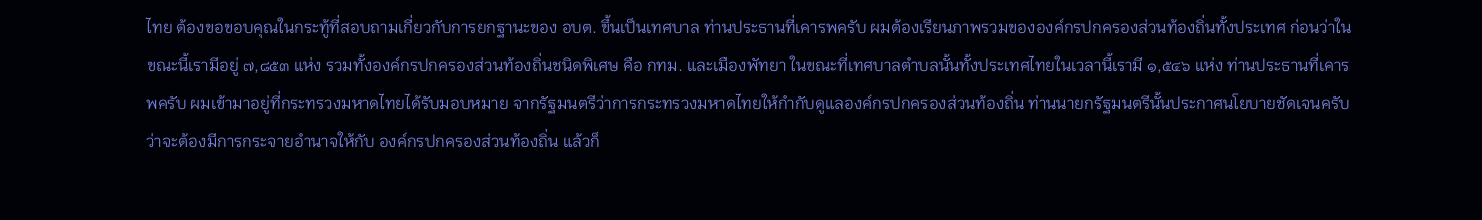ไทย ต้องขอขอบคุณในกระทู้ที่สอบถามเกี่ยวกับการยกฐานะของ อบต. ขึ้นเป็นเทศบาล ท่านประธานที่เคารพครับ ผมต้องเรียนภาพรวมขององค์กรปกครองส่วนท้องถิ่นทั้งประเทศ ก่อนว่าในขณะนี้เรามีอยู่ ๗,๘๕๓ แห่ง รวมทั้งองค์กรปกครองส่วนท้องถิ่นชนิดพิเศษ คือ กทม. และเมืองพัทยา ในขณะที่เทศบาลตําบลนั้นทั้งประเทศไทยในเวลานี้เรามี ๑,๕๔๖ แห่ง ท่านประธานที่เคารพครับ ผมเข้ามาอยู่ที่กระทรวงมหาดไทยได้รับมอบหมาย จากรัฐมนตรีว่าการกระทรวงมหาดไทยให้กํากับดูแลองค์กรปกครองส่วนท้องถิ่น ท่านนายกรัฐมนตรีนั้นประกาศนโยบายชัดเจนครับว่าจะต้องมีการกระจายอํานาจให้กับ องค์กรปกครองส่วนท้องถิ่น แล้วก็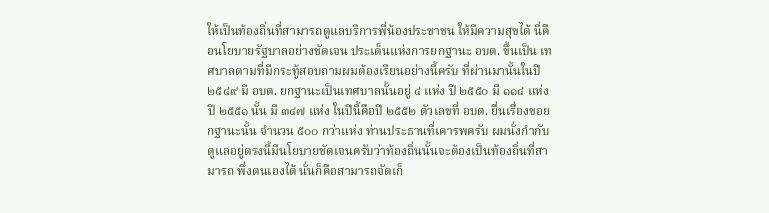ให้เป็นท้องถิ่นที่สามารถดูแลบริการพี่น้องประชาชน ให้มีความสุขได้ นี่คือนโยบายรัฐบาลอย่างชัดเจน ประเด็นแห่งการยกฐานะ อบต. ขึ้นเป็น เทศบาลตามที่มีกระทู้สอบถามผมต้องเรียนอย่างนี้ครับ ที่ผ่านมานั้นในปี ๒๕๔๙ มี อบต. ยกฐานะเป็นเทศบาลนั้นอยู่ ๔ แห่ง ปี ๒๕๕๐ มี ๑๑๔ แห่ง ปี ๒๕๕๑ นั้น มี ๓๔๗ แห่ง ในปีนี้คือปี ๒๕๕๒ ตัวเลขที่ อบต. ยื่นเรื่องขอยกฐานะนั้น จํานวน ๕๐๐ กว่าแห่ง ท่านประธานที่เคารพครับ ผมนั่งกํากับดูแลอยู่ตรงนี้มีนโยบายชัดเจนครับว่าท้องถิ่นนั้นจะต้องเป็นท้องถิ่นที่สามารถ พึ่งตนเองได้ นั่นก็คือสามารถจัดเก็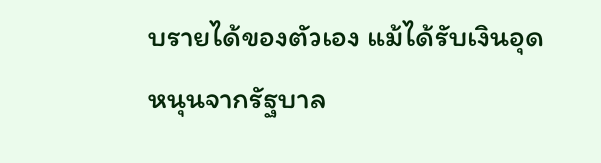บรายได้ของตัวเอง แม้ได้รับเงินอุดหนุนจากรัฐบาล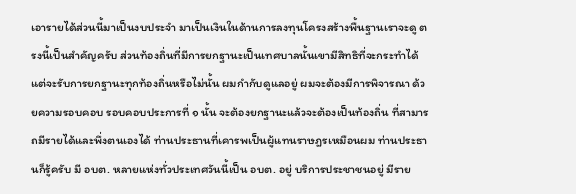เอารายได้ส่วนนี้มาเป็นงบประจํา มาเป็นเงินในด้านการลงทุนโครงสร้างพื้นฐานเราจะดู ตรงนี้เป็นสําคัญครับ ส่วนท้องถิ่นที่มีการยกฐานะเป็นเทศบาลนั้นเขามีสิทธิที่จะกระทําได้ แต่จะรับการยกฐานะทุกท้องถิ่นหรือไม่นั้น ผมกํากับดูแลอยู่ ผมจะต้องมีการพิจารณา ด้วยความรอบคอบ รอบคอบประการที่ ๑ นั้น จะต้องยกฐานะแล้วจะต้องเป็นท้องถิ่น ที่สามารถมีรายได้และพึ่งตนเองได้ ท่านประธานที่เคารพเป็นผู้แทนราษฎรเหมือนผม ท่านประธานก็รู้ครับ มี อบต. หลายแห่งทั่วประเทศวันนี้เป็น อบต. อยู่ บริการประชาชนอยู่ มีราย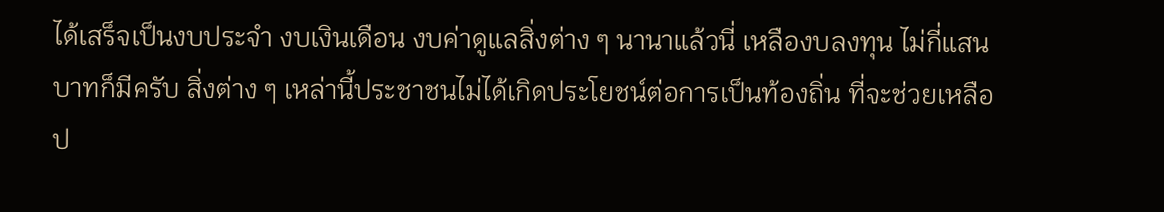ได้เสร็จเป็นงบประจํา งบเงินเดือน งบค่าดูแลสิ่งต่าง ๆ นานาแล้วนี่ เหลืองบลงทุน ไม่กี่แสนบาทก็มีครับ สิ่งต่าง ๆ เหล่านี้ประชาชนไม่ได้เกิดประโยชน์ต่อการเป็นท้องถิ่น ที่จะช่วยเหลือป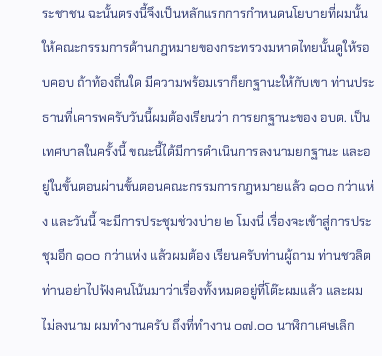ระชาชน ฉะนั้นตรงนี้จึงเป็นหลักแรกการกําหนดนโยบายที่ผมนั้น ให้คณะกรรมการด้านกฎหมายของกระทรวงมหาดไทยนั้นดูให้รอบคอบ ถ้าท้องถิ่นใด มีความพร้อมเราก็ยกฐานะให้กับเขา ท่านประธานที่เคารพครับวันนี้ผมต้องเรียนว่า การยกฐานะของ อบต. เป็นเทศบาลในครั้งนี้ ขณะนี้ได้มีการดําเนินการลงนามยกฐานะ และอยู่ในขั้นตอนผ่านขั้นตอนคณะกรรมการกฎหมายแล้ว ๑๐๐ กว่าแห่ง และวันนี้ จะมีการประชุมช่วงบ่าย ๒ โมงนี่ เรื่องจะเข้าสู่การประชุมอีก ๑๐๐ กว่าแห่ง แล้วผมต้อง เรียนครับท่านผู้ถาม ท่านชวลิต ท่านอย่าไปฟังคนโน้นมาว่าเรื่องทั้งหมดอยู่ที่โต๊ะผมแล้ว และผมไม่ลงนาม ผมทํางานครับ ถึงที่ทํางาน ๐๗.๐๐ นาฬิกาเศษเลิก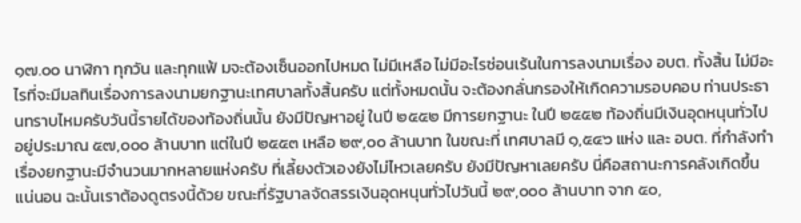๑๗.๐๐ นาฬิกา ทุกวัน และทุกแฟ้ มจะต้องเซ็นออกไปหมด ไม่มีเหลือ ไม่มีอะไรซ่อนเร้นในการลงนามเรื่อง อบต. ทั้งสิ้น ไม่มีอะไรที่จะมีมลทินเรื่องการลงนามยกฐานะเทศบาลทั้งสิ้นครับ แต่ทั้งหมดนั้น จะต้องกลั่นกรองให้เกิดความรอบคอบ ท่านประธานทราบไหมครับวันนี้รายได้ของท้องถิ่นนั้น ยังมีปัญหาอยู่ ในปี ๒๕๕๒ มีการยกฐานะ ในปี ๒๕๕๒ ท้องถิ่นมีเงินอุดหนุนทั่วไป อยู่ประมาณ ๕๗,๐๐๐ ล้านบาท แต่ในปี ๒๕๕๓ เหลือ ๒๙,๐๐ ล้านบาท ในขณะที่ เทศบาลมี ๑,๕๔๖ แห่ง และ อบต. ที่กําลังทําเรื่องยกฐานะมีจํานวนมากหลายแห่งครับ ที่เลี้ยงตัวเองยังไม่ไหวเลยครับ ยังมีปัญหาเลยครับ นี่คือสถานะการคลังเกิดขึ้นแน่นอน ฉะนั้นเราต้องดูตรงนี้ด้วย ขณะที่รัฐบาลจัดสรรเงินอุดหนุนทั่วไปวันนี้ ๒๙,๐๐๐ ล้านบาท จาก ๕๐,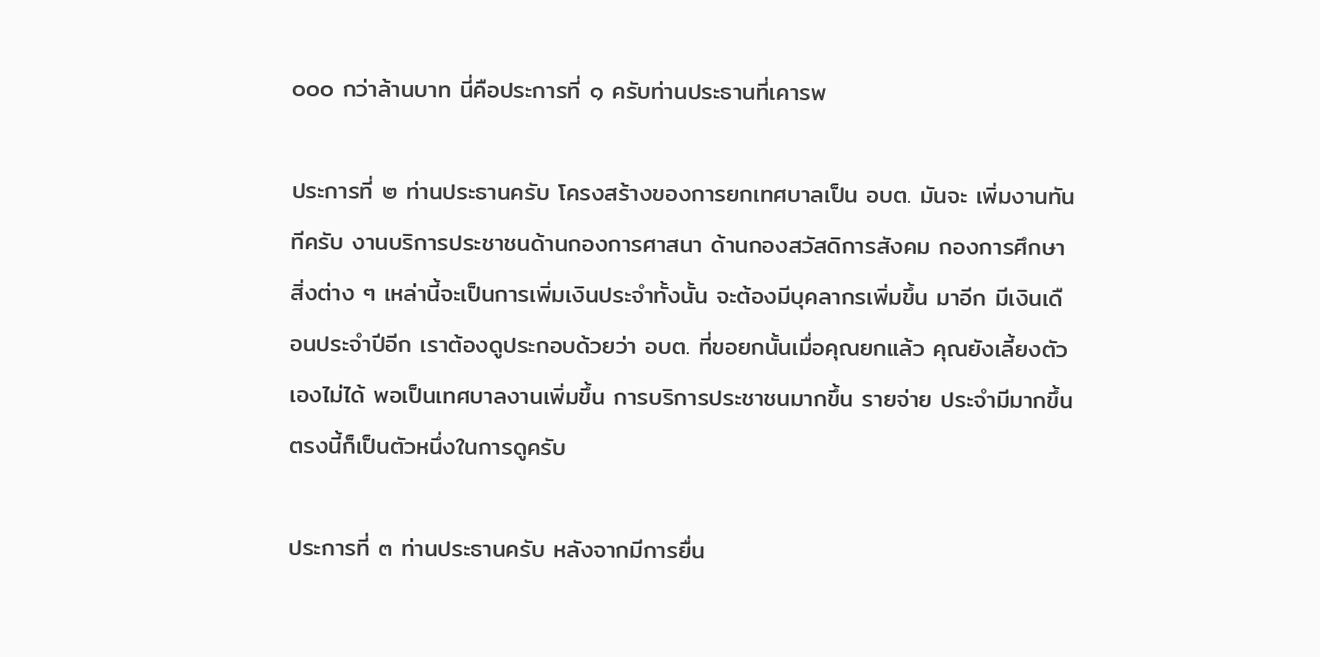๐๐๐ กว่าล้านบาท นี่คือประการที่ ๑ ครับท่านประธานที่เคารพ

ประการที่ ๒ ท่านประธานครับ โครงสร้างของการยกเทศบาลเป็น อบต. มันจะ เพิ่มงานทันทีครับ งานบริการประชาชนด้านกองการศาสนา ด้านกองสวัสดิการสังคม กองการศึกษา สิ่งต่าง ๆ เหล่านี้จะเป็นการเพิ่มเงินประจําทั้งนั้น จะต้องมีบุคลากรเพิ่มขึ้น มาอีก มีเงินเดือนประจําปีอีก เราต้องดูประกอบด้วยว่า อบต. ที่ขอยกนั้นเมื่อคุณยกแล้ว คุณยังเลี้ยงตัวเองไม่ได้ พอเป็นเทศบาลงานเพิ่มขึ้น การบริการประชาชนมากขึ้น รายจ่าย ประจํามีมากขึ้น ตรงนี้ก็เป็นตัวหนึ่งในการดูครับ

ประการที่ ๓ ท่านประธานครับ หลังจากมีการยื่น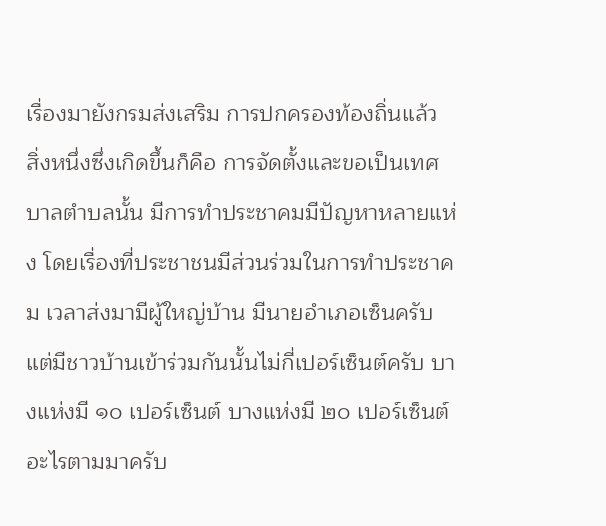เรื่องมายังกรมส่งเสริม การปกครองท้องถิ่นแล้ว สิ่งหนึ่งซึ่งเกิดขึ้นก็คือ การจัดตั้งและขอเป็นเทศบาลตําบลนั้น มีการทําประชาคมมีปัญหาหลายแห่ง โดยเรื่องที่ประชาชนมีส่วนร่วมในการทําประชาคม เวลาส่งมามีผู้ใหญ่บ้าน มีนายอําเภอเซ็นครับ แต่มีชาวบ้านเข้าร่วมกันนั้นไม่กี่เปอร์เซ็นต์ครับ บางแห่งมี ๑๐ เปอร์เซ็นต์ บางแห่งมี ๒๐ เปอร์เซ็นต์ อะไรตามมาครับ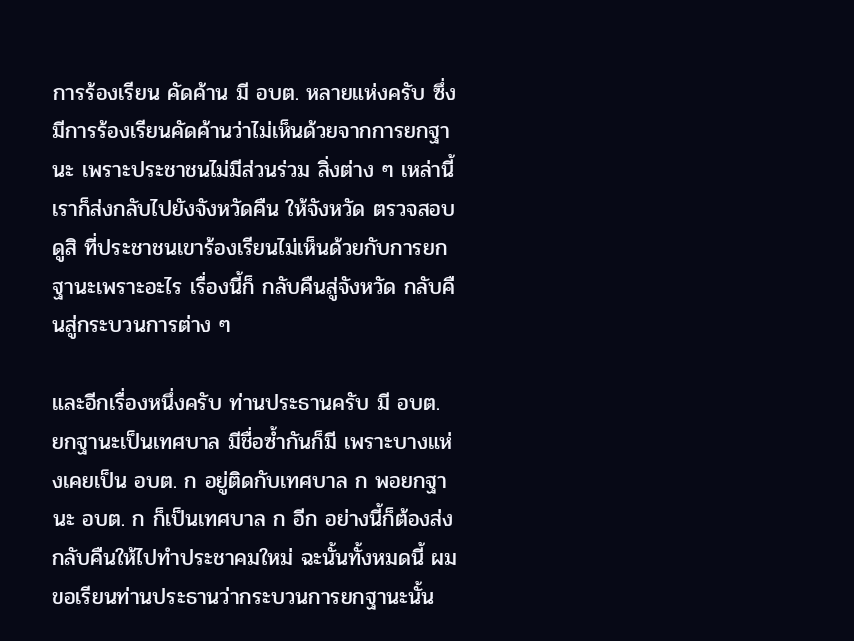การร้องเรียน คัดค้าน มี อบต. หลายแห่งครับ ซึ่งมีการร้องเรียนคัดค้านว่าไม่เห็นด้วยจากการยกฐานะ เพราะประชาชนไม่มีส่วนร่วม สิ่งต่าง ๆ เหล่านี้เราก็ส่งกลับไปยังจังหวัดคืน ให้จังหวัด ตรวจสอบดูสิ ที่ประชาชนเขาร้องเรียนไม่เห็นด้วยกับการยกฐานะเพราะอะไร เรื่องนี้ก็ กลับคืนสู่จังหวัด กลับคืนสู่กระบวนการต่าง ๆ

และอีกเรื่องหนึ่งครับ ท่านประธานครับ มี อบต. ยกฐานะเป็นเทศบาล มีชื่อซํ้ากันก็มี เพราะบางแห่งเคยเป็น อบต. ก อยู่ติดกับเทศบาล ก พอยกฐานะ อบต. ก ก็เป็นเทศบาล ก อีก อย่างนี้ก็ต้องส่งกลับคืนให้ไปทําประชาคมใหม่ ฉะนั้นทั้งหมดนี้ ผมขอเรียนท่านประธานว่ากระบวนการยกฐานะนั้น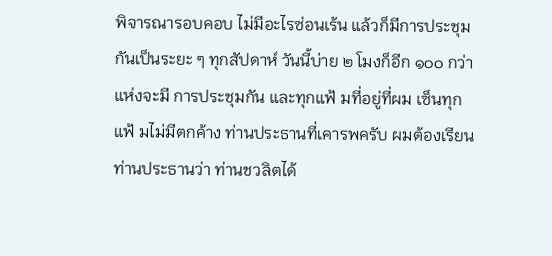พิจารณารอบคอบ ไม่มีอะไรซ่อนเร้น แล้วก็มีการประชุมกันเป็นระยะ ๆ ทุกสัปดาห์ วันนี้บ่าย ๒ โมงก็อีก ๑๐๐ กว่าแห่งจะมี การประชุมกัน และทุกแฟ้ มที่อยู่ที่ผม เซ็นทุกแฟ้ มไม่มีตกค้าง ท่านประธานที่เคารพครับ ผมต้องเรียนท่านประธานว่า ท่านชวลิตได้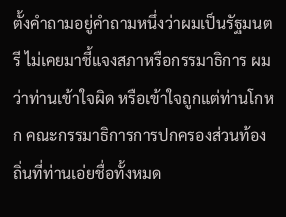ตั้งคําถามอยู่คําถามหนึ่งว่าผมเป็นรัฐมนตรี ไม่เคยมาชี้แจงสภาหรือกรรมาธิการ ผมว่าท่านเข้าใจผิด หรือเข้าใจถูกแต่ท่านโกหก คณะกรรมาธิการการปกครองส่วนท้องถิ่นที่ท่านเอ่ยชื่อทั้งหมด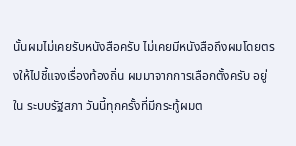นั้นผมไม่เคยรับหนังสือครับ ไม่เคยมีหนังสือถึงผมโดยตรงให้ไปชี้แจงเรื่องท้องถิ่น ผมมาจากการเลือกตั้งครับ อยู่ใน ระบบรัฐสภา วันนี้ทุกครั้งที่มีกระทู้ผมต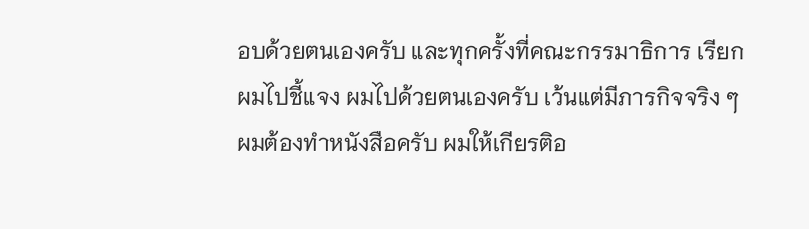อบด้วยตนเองครับ และทุกครั้งที่คณะกรรมาธิการ เรียกผมไปชี้แจง ผมไปด้วยตนเองครับ เว้นแต่มีภารกิจจริง ๆ ผมต้องทําหนังสือครับ ผมให้เกียรติอ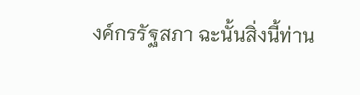งค์กรรัฐสภา ฉะนั้นสิ่งนี้ท่าน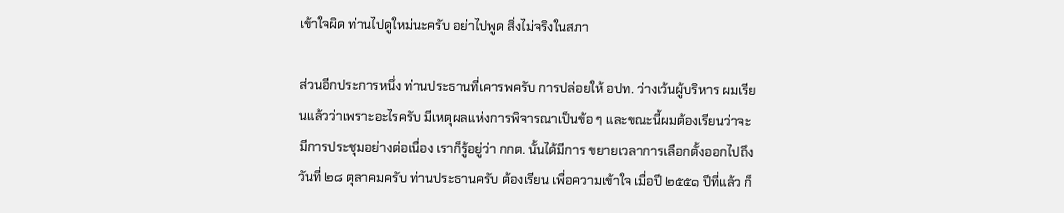เข้าใจผิด ท่านไปดูใหม่นะครับ อย่าไปพูด สิ่งไม่จริงในสภา

ส่วนอีกประการหนึ่ง ท่านประธานที่เคารพครับ การปล่อยให้ อปท. ว่างเว้นผู้บริหาร ผมเรียนแล้วว่าเพราะอะไรครับ มีเหตุผลแห่งการพิจารณาเป็นข้อ ๆ และขณะนี้ผมต้องเรียนว่าจะมีการประชุมอย่างต่อเนื่อง เราก็รู้อยู่ว่า กกต. นั้นได้มีการ ขยายเวลาการเลือกตั้งออกไปถึงวันที่ ๒๘ ตุลาคมครับ ท่านประธานครับ ต้องเรียน เพื่อความเข้าใจ เมื่อปี ๒๕๕๑ ปีที่แล้ว ก็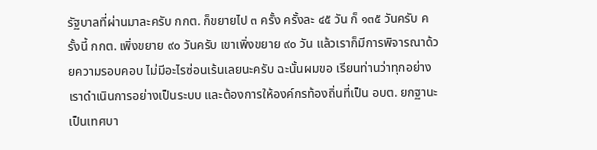รัฐบาลที่ผ่านมาละครับ กกต. ก็ขยายไป ๓ ครั้ง ครั้งละ ๔๕ วัน ก็ ๑๓๕ วันครับ ครั้งนี้ กกต. เพิ่งขยาย ๙๐ วันครับ เขาเพิ่งขยาย ๙๐ วัน แล้วเราก็มีการพิจารณาด้วยความรอบคอบ ไม่มีอะไรซ่อนเร้นเลยนะครับ ฉะนั้นผมขอ เรียนท่านว่าทุกอย่างเราดําเนินการอย่างเป็นระบบ และต้องการให้องค์กรท้องถิ่นที่เป็น อบต. ยกฐานะเป็นเทศบา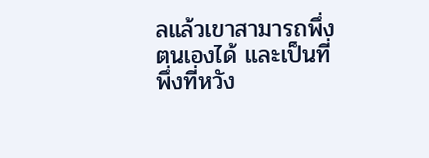ลแล้วเขาสามารถพึ่งตนเองได้ และเป็นที่พึ่งที่หวัง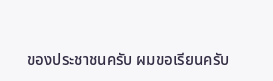ของประชาชนครับ ผมขอเรียนครับ